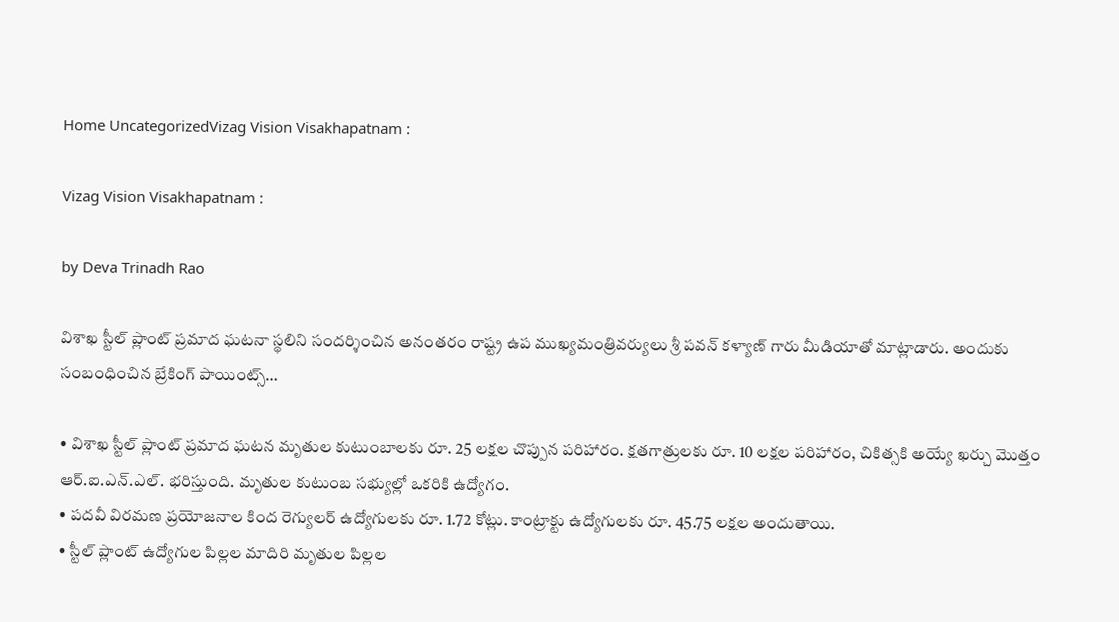Home UncategorizedVizag Vision Visakhapatnam :

Vizag Vision Visakhapatnam :

by Deva Trinadh Rao

విశాఖ స్టీల్ ప్లాంట్ ప్రమాద ఘటనా స్థలిని సందర్శించిన అనంతరం రాష్ట్ర ఉప ముఖ్యమంత్రివర్యులు శ్రీ పవన్ కళ్యాణ్ గారు మీడియాతో మాట్లాడారు. అందుకు సంబంధించిన బ్రేకింగ్ పాయింట్స్…

• విశాఖ స్టీల్ ప్లాంట్ ప్రమాద ఘటన మృతుల కుటుంబాలకు రూ. 25 లక్షల చొప్పున పరిహారం. క్షతగాత్రులకు రూ. 10 లక్షల పరిహారం, చికిత్సకి అయ్యే ఖర్చు మొత్తం ఆర్.ఐ.ఎన్.ఎల్. భరిస్తుంది. మృతుల కుటుంబ సభ్యుల్లో ఒకరికి ఉద్యోగం.
• పదవీ విరమణ ప్రయోజనాల కింద రెగ్యులర్ ఉద్యోగులకు రూ. 1.72 కోట్లు. కాంట్రాక్టు ఉద్యోగులకు రూ. 45.75 లక్షల అందుతాయి.
• స్టీల్ ప్లాంట్ ఉద్యోగుల పిల్లల మాదిరి మృతుల పిల్లల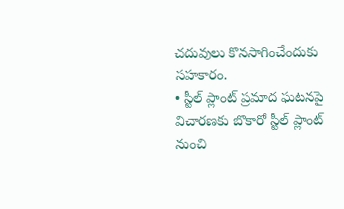చదువులు కొనసాగించేందుకు సహకారం.
• స్టీల్ ప్లాంట్ ప్రమాద ఘటనపై విచారణకు బొకారో స్టీల్ ప్లాంట్ నుంచి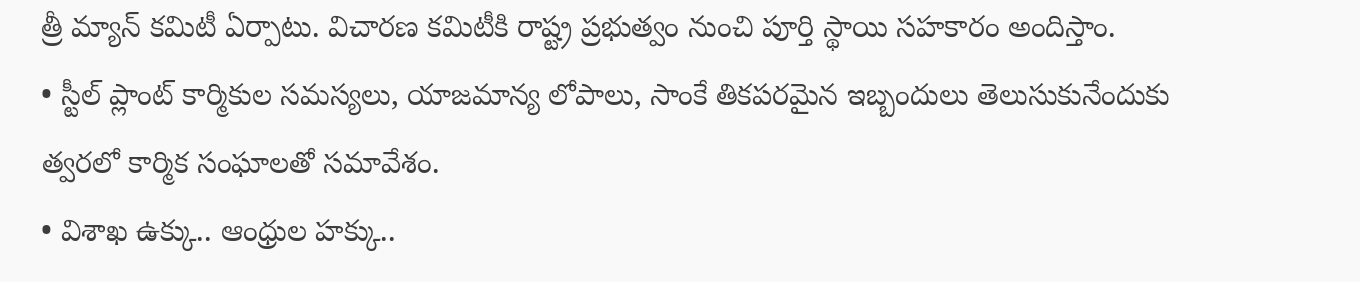త్రీ మ్యాన్ కమిటీ ఏర్పాటు. విచారణ కమిటీకి రాష్ట్ర ప్రభుత్వం నుంచి పూర్తి స్థాయి సహకారం అందిస్తాం.
• స్టీల్ ప్లాంట్ కార్మికుల సమస్యలు, యాజమాన్య లోపాలు, సాంకే తికపరమైన ఇబ్బందులు తెలుసుకునేందుకు త్వరలో కార్మిక సంఘాలతో సమావేశం.
• విశాఖ ఉక్కు.. ఆంధ్రుల హక్కు..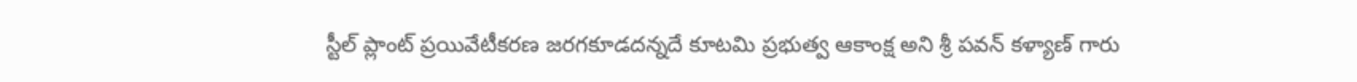స్టీల్ ప్లాంట్ ప్రయివేటీకరణ జరగకూడదన్నదే కూటమి ప్రభుత్వ ఆకాంక్ష అని శ్రీ పవన్ కళ్యాణ్ గారు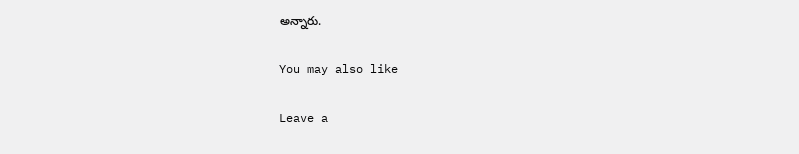అన్నారు.

You may also like

Leave a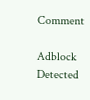Comment

Adblock Detected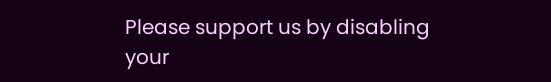Please support us by disabling your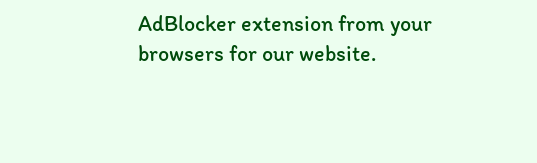AdBlocker extension from your browsers for our website.